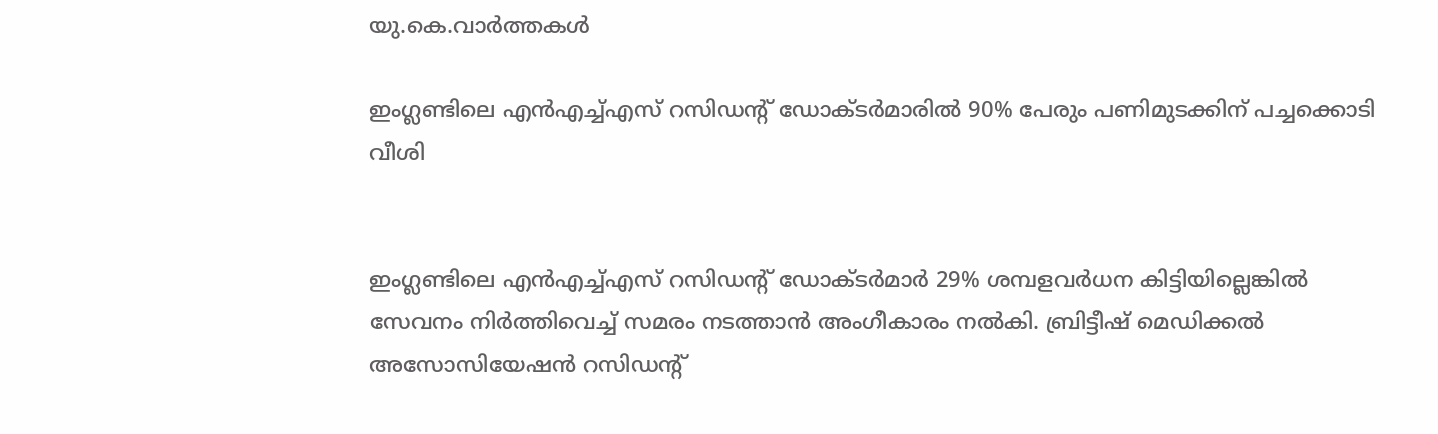യു.കെ.വാര്‍ത്തകള്‍

ഇംഗ്ലണ്ടിലെ എന്‍എച്ച്എസ് റസിഡന്റ് ഡോക്ടര്‍മാരില്‍ 90% പേരും പണിമുടക്കിന് പച്ചക്കൊടി വീശി


ഇംഗ്ലണ്ടിലെ എന്‍എച്ച്എസ് റസിഡന്റ് ഡോക്ടര്‍മാര്‍ 29% ശമ്പളവര്‍ധന കിട്ടിയില്ലെങ്കില്‍ സേവനം നിര്‍ത്തിവെച്ച് സമരം നടത്താന്‍ അംഗീകാരം നല്‍കി. ബ്രിട്ടീഷ് മെഡിക്കല്‍ അസോസിയേഷന്‍ റസിഡന്റ്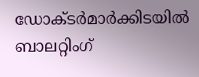ഡോക്ടര്‍മാര്‍ക്കിടയില്‍ ബാലറ്റിംഗ്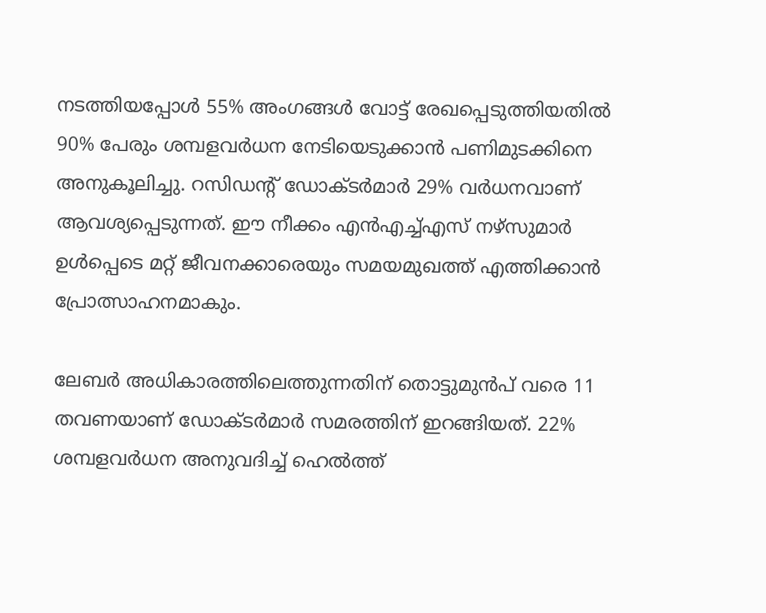നടത്തിയപ്പോള്‍ 55% അംഗങ്ങള്‍ വോട്ട് രേഖപ്പെടുത്തിയതില്‍ 90% പേരും ശമ്പളവര്‍ധന നേടിയെടുക്കാന്‍ പണിമുടക്കിനെ അനുകൂലിച്ചു. റസിഡന്റ് ഡോക്ടര്‍മാര്‍ 29% വര്‍ധനവാണ് ആവശ്യപ്പെടുന്നത്. ഈ നീക്കം എന്‍എച്ച്എസ് നഴ്‌സുമാര്‍ ഉള്‍പ്പെടെ മറ്റ് ജീവനക്കാരെയും സമയമുഖത്ത് എത്തിക്കാന്‍ പ്രോത്സാഹനമാകും.

ലേബര്‍ അധികാരത്തിലെത്തുന്നതിന് തൊട്ടുമുന്‍പ് വരെ 11 തവണയാണ് ഡോക്ടര്‍മാര്‍ സമരത്തിന് ഇറങ്ങിയത്. 22% ശമ്പളവര്‍ധന അനുവദിച്ച് ഹെല്‍ത്ത്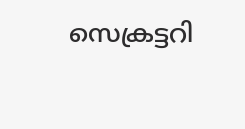സെക്രട്ടറി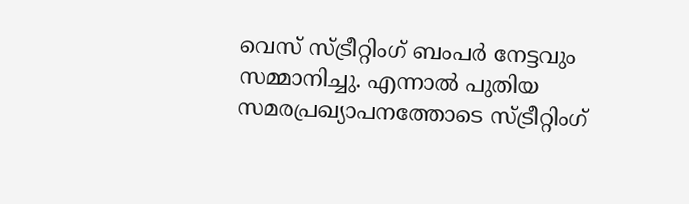വെസ് സ്ട്രീറ്റിംഗ് ബംപര്‍ നേട്ടവും സമ്മാനിച്ചു. എന്നാല്‍ പുതിയ സമരപ്രഖ്യാപനത്തോടെ സ്ട്രീറ്റിംഗ്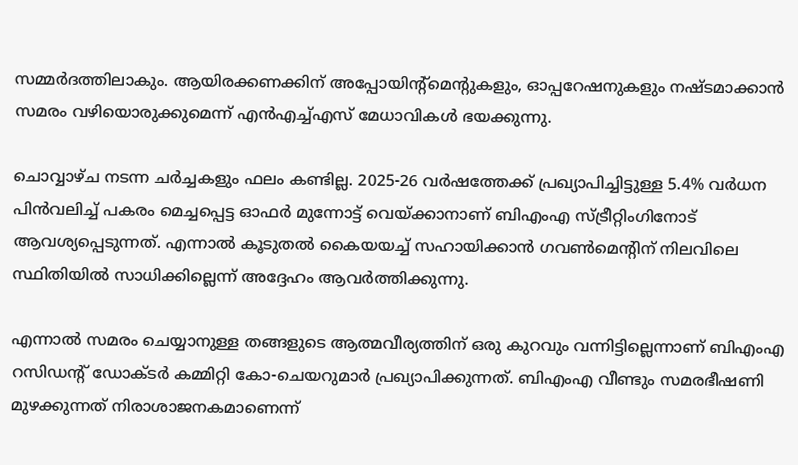സമ്മര്‍ദത്തിലാകും. ആയിരക്കണക്കിന് അപ്പോയിന്റ്‌മെന്റുകളും, ഓപ്പറേഷനുകളും നഷ്ടമാക്കാന്‍ സമരം വഴിയൊരുക്കുമെന്ന് എന്‍എച്ച്എസ് മേധാവികള്‍ ഭയക്കുന്നു.

ചൊവ്വാഴ്ച നടന്ന ചര്‍ച്ചകളും ഫലം കണ്ടില്ല. 2025-26 വര്‍ഷത്തേക്ക് പ്രഖ്യാപിച്ചിട്ടുള്ള 5.4% വര്‍ധന പിന്‍വലിച്ച് പകരം മെച്ചപ്പെട്ട ഓഫര്‍ മുന്നോട്ട് വെയ്ക്കാനാണ് ബിഎംഎ സ്ട്രീറ്റിംഗിനോട് ആവശ്യപ്പെടുന്നത്. എന്നാല്‍ കൂടുതല്‍ കൈയയച്ച് സഹായിക്കാന്‍ ഗവണ്‍മെന്റിന് നിലവിലെ സ്ഥിതിയില്‍ സാധിക്കില്ലെന്ന് അദ്ദേഹം ആവര്‍ത്തിക്കുന്നു.

എന്നാല്‍ സമരം ചെയ്യാനുള്ള തങ്ങളുടെ ആത്മവീര്യത്തിന് ഒരു കുറവും വന്നിട്ടില്ലെന്നാണ് ബിഎംഎ റസിഡന്റ് ഡോക്ടര്‍ കമ്മിറ്റി കോ-ചെയറുമാര്‍ പ്രഖ്യാപിക്കുന്നത്. ബിഎംഎ വീണ്ടും സമരഭീഷണി മുഴക്കുന്നത് നിരാശാജനകമാണെന്ന്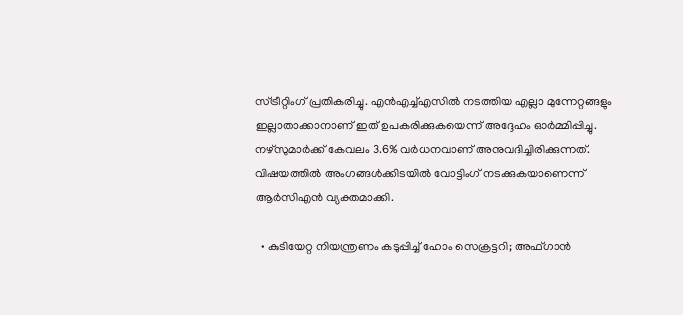സ്ട്രീറ്റിംഗ് പ്രതികരിച്ചു. എന്‍എച്ച്എസില്‍ നടത്തിയ എല്ലാ മുന്നേറ്റങ്ങളും ഇല്ലാതാക്കാനാണ് ഇത് ഉപകരിക്കുകയെന്ന് അദ്ദേഹം ഓര്‍മ്മിപ്പിച്ചു. നഴ്‌സുമാര്‍ക്ക് കേവലം 3.6% വര്‍ധനവാണ് അനുവദിച്ചിരിക്കുന്നത്. വിഷയത്തില്‍ അംഗങ്ങള്‍ക്കിടയില്‍ വോട്ടിംഗ് നടക്കുകയാണെന്ന് ആര്‍സിഎന്‍ വ്യക്തമാക്കി.

  • കുടിയേറ്റ നിയന്ത്രണം കടുപ്പിച്ച് ഹോം സെക്രട്ടറി; അഫ്ഗാന്‍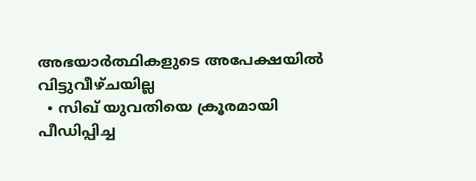അഭയാര്‍ത്ഥികളുടെ അപേക്ഷയില്‍ വിട്ടുവീഴ്ചയില്ല
  • സിഖ് യുവതിയെ ക്രൂരമായി പീഡിപ്പിച്ച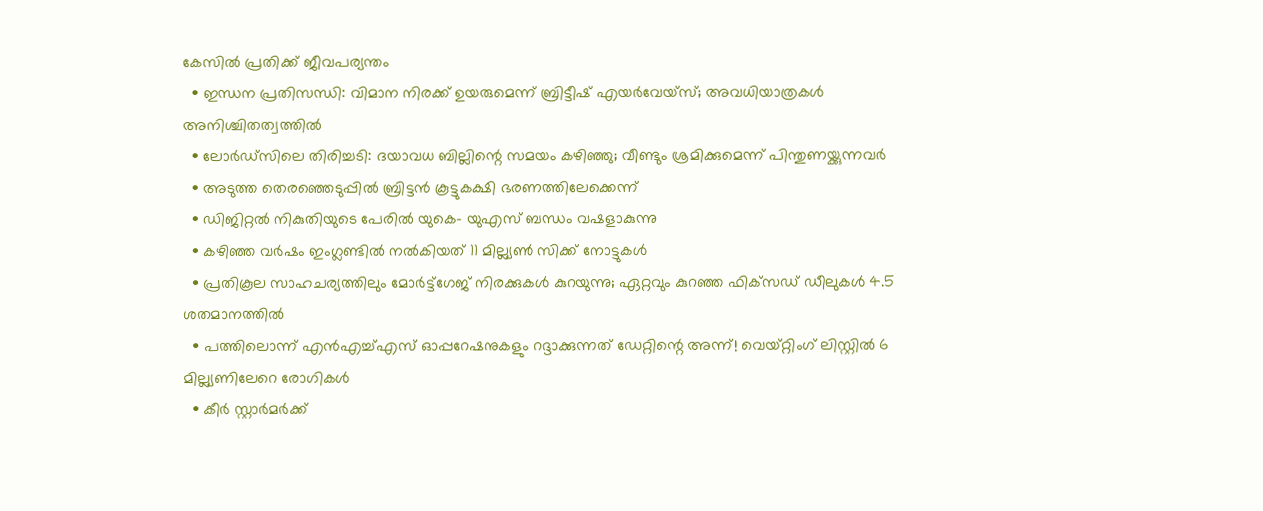കേസില്‍ പ്രതിക്ക് ജീവപര്യന്തം
  • ഇന്ധന പ്രതിസന്ധി: വിമാന നിരക്ക് ഉയരുമെന്ന് ബ്രിട്ടീഷ് എയര്‍വേയ്‌സ്; അവധിയാത്രകള്‍ അനിശ്ചിതത്വത്തില്‍
  • ലോര്‍ഡ്‌സിലെ തിരിച്ചടി: ദയാവധ ബില്ലിന്റെ സമയം കഴിഞ്ഞു; വീണ്ടും ശ്രമിക്കുമെന്ന് പിന്തുണയ്ക്കുന്നവര്‍
  • അടുത്ത തെരഞ്ഞെടുപ്പില്‍ ബ്രിട്ടന്‍ കൂട്ടുകക്ഷി ഭരണത്തിലേക്കെന്ന്
  • ഡിജിറ്റല്‍ നികുതിയുടെ പേരില്‍ യുകെ- യുഎസ് ബന്ധം വഷളാകുന്നു
  • കഴിഞ്ഞ വര്‍ഷം ഇംഗ്ലണ്ടില്‍ നല്‍കിയത് 11 മില്ല്യണ്‍ സിക്ക് നോട്ടുകള്‍
  • പ്രതികൂല സാഹചര്യത്തിലും മോര്‍ട്ട്‌ഗേജ് നിരക്കുകള്‍ കുറയുന്നു; ഏറ്റവും കുറഞ്ഞ ഫിക്‌സഡ് ഡീലുകള്‍ 4.5 ശതമാനത്തില്‍
  • പത്തിലൊന്ന് എന്‍എച്ച്എസ് ഓപ്പറേഷനുകളും റദ്ദാക്കുന്നത് ഡേറ്റിന്റെ അന്ന്! വെയ്റ്റിംഗ് ലിസ്റ്റില്‍ 6 മില്ല്യണിലേറെ രോഗികള്‍
  • കീര്‍ സ്റ്റാര്‍മര്‍ക്ക്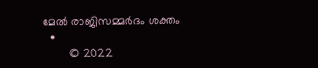മേല്‍ രാജിസമ്മര്‍ദം ശക്തം
  •
        © 2022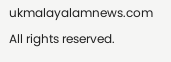ukmalayalamnews.com All rights reserved.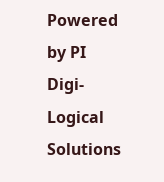Powered by PI Digi-Logical Solutions